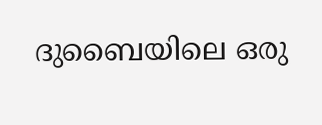ദുബൈയിലെ ഒരു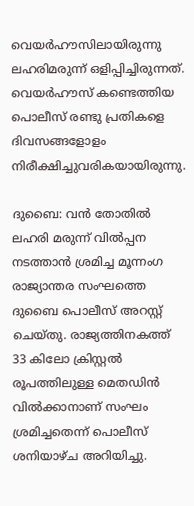വെയര്‍ഹൗസിലായിരുന്നു ലഹരിമരുന്ന് ഒളിപ്പിച്ചിരുന്നത്. വെയര്‍ഹൗസ് കണ്ടെത്തിയ പൊലീസ് രണ്ടു പ്രതികളെ ദിവസങ്ങളോളം നിരീക്ഷിച്ചുവരികയായിരുന്നു.

ദുബൈ: വന്‍ തോതില്‍ ലഹരി മരുന്ന് വില്‍പ്പന നടത്താന്‍ ശ്രമിച്ച മൂന്നംഗ രാജ്യാന്തര സംഘത്തെ ദുബൈ പൊലീസ് അറസ്റ്റ് ചെയ്തു. രാജ്യത്തിനകത്ത് 33 കിലോ ക്രിസ്റ്റല്‍ രൂപത്തിലുള്ള മെതഡിന്‍ വില്‍ക്കാനാണ് സംഘം ശ്രമിച്ചതെന്ന് പൊലീസ് ശനിയാഴ്ച അറിയിച്ചു.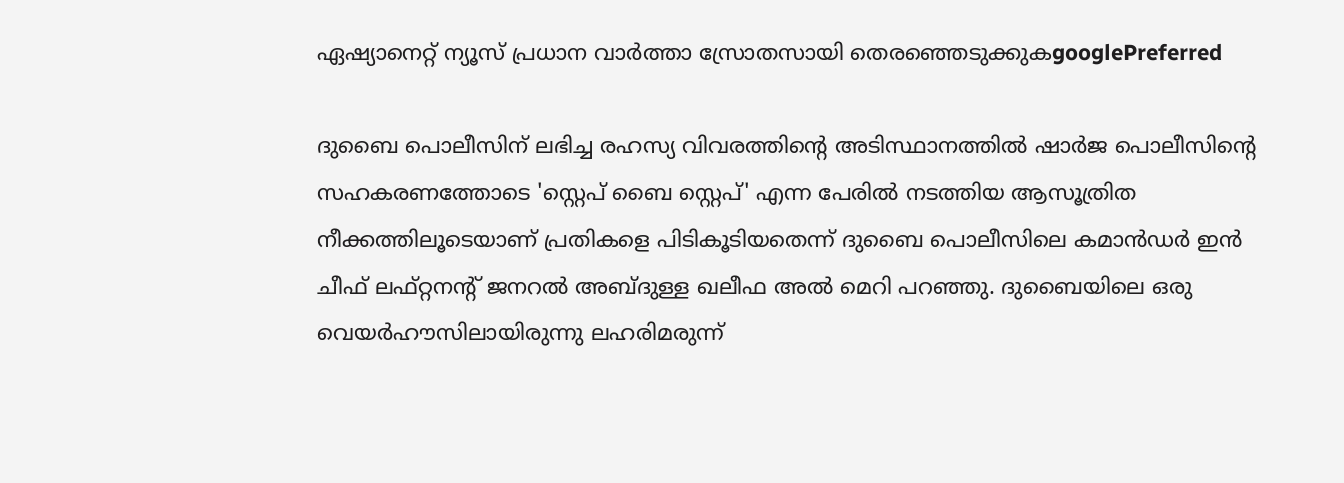ഏഷ്യാനെറ്റ് ന്യൂസ് പ്രധാന വാർത്താ സ്രോതസായി തെരഞ്ഞെടുക്കുകgooglePreferred

ദുബൈ പൊലീസിന് ലഭിച്ച രഹസ്യ വിവരത്തിന്റെ അടിസ്ഥാനത്തില്‍ ഷാര്‍ജ പൊലീസിന്റെ സഹകരണത്തോടെ 'സ്റ്റെപ് ബൈ സ്റ്റെപ്' എന്ന പേരില്‍ നടത്തിയ ആസൂത്രിത നീക്കത്തിലൂടെയാണ് പ്രതികളെ പിടികൂടിയതെന്ന് ദുബൈ പൊലീസിലെ കമാന്‍ഡര്‍ ഇന്‍ ചീഫ് ലഫ്റ്റനന്റ് ജനറല്‍ അബ്ദുള്ള ഖലീഫ അല്‍ മെറി പറഞ്ഞു. ദുബൈയിലെ ഒരു വെയര്‍ഹൗസിലായിരുന്നു ലഹരിമരുന്ന്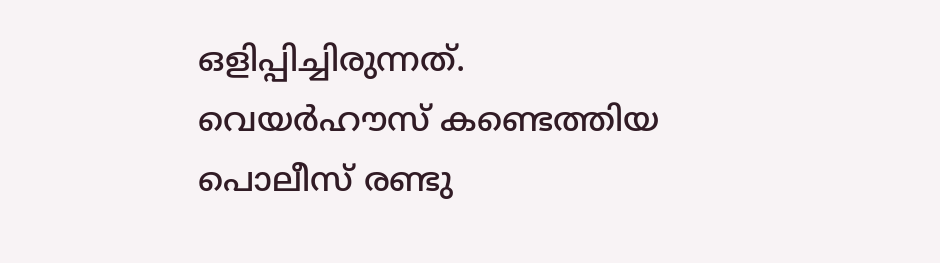ഒളിപ്പിച്ചിരുന്നത്. വെയര്‍ഹൗസ് കണ്ടെത്തിയ പൊലീസ് രണ്ടു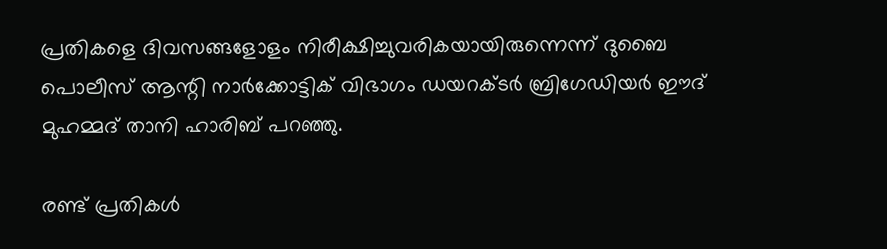പ്രതികളെ ദിവസങ്ങളോളം നിരീക്ഷിച്ചുവരികയായിരുന്നെന്ന് ദുബൈ പൊലീസ് ആന്റി നാര്‍ക്കോട്ടിക് വിഭാഗം ഡയറക്ടര്‍ ബ്രിഗേഡിയര്‍ ഈദ് മുഹമ്മദ് താനി ഹാരിബ് പറഞ്ഞു.

രണ്ട് പ്രതികള്‍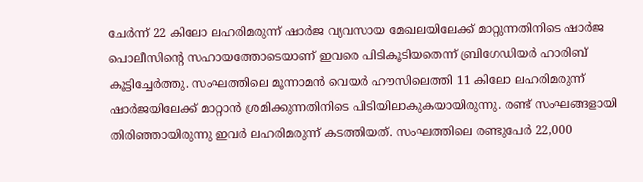ചേര്‍ന്ന് 22 കിലോ ലഹരിമരുന്ന് ഷാര്‍ജ വ്യവസായ മേഖലയിലേക്ക് മാറ്റുന്നതിനിടെ ഷാര്‍ജ പൊലീസിന്റെ സഹായത്തോടെയാണ് ഇവരെ പിടികൂടിയതെന്ന് ബ്രിഗേഡിയര്‍ ഹാരിബ് കൂട്ടിച്ചേര്‍ത്തു. സംഘത്തിലെ മൂന്നാമന്‍ വെയര്‍ ഹൗസിലെത്തി 11 കിലോ ലഹരിമരുന്ന് ഷാര്‍ജയിലേക്ക് മാറ്റാന്‍ ശ്രമിക്കുന്നതിനിടെ പിടിയിലാകുകയായിരുന്നു. രണ്ട് സംഘങ്ങളായി തിരിഞ്ഞായിരുന്നു ഇവര്‍ ലഹരിമരുന്ന് കടത്തിയത്. സംഘത്തിലെ രണ്ടുപേര്‍ 22,000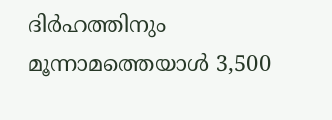ദിര്‍ഹത്തിനും മൂന്നാമത്തെയാള്‍ 3,500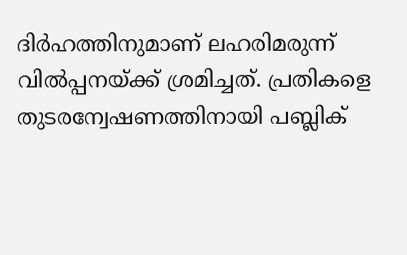ദിര്‍ഹത്തിനുമാണ് ലഹരിമരുന്ന് വില്‍പ്പനയ്ക്ക് ശ്രമിച്ചത്. പ്രതികളെ തുടരന്വേഷണത്തിനായി പബ്ലിക്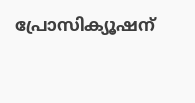പ്രോസിക്യൂഷന്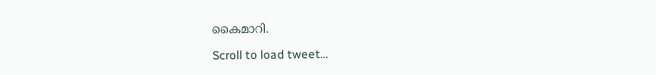കൈമാറി.

Scroll to load tweet…